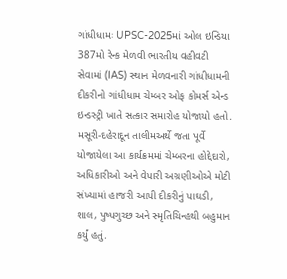ગાંધીધામઃ UPSC-2025માં ઓલ ઇન્ડિયા 387મો રેન્ક મેળવી ભારતીય વહીવટી સેવામાં (IAS) સ્થાન મેળવનારી ગાંધીધામની દીકરીનો ગાંધીધામ ચેમ્બર ઓફ કોમર્સ એન્ડ ઇન્ડસ્ટ્રી ખાતે સત્કાર સમારોહ યોજાયો હતો. મસૂરી-દહેરાદૂન તાલીમઅર્થે જતા પૂર્વે યોજાયેલા આ કાર્યક્રમમાં ચેમ્બરના હોદ્દેદારો, અધિકારીઓ અને વેપારી અગ્રણીઓએ મોટી સંખ્યામાં હાજરી આપી દીકરીનું પાઘડી, શાલ, પુષ્પગુચ્છ અને સ્મૃતિચિન્હથી બહુમાન કર્યું હતું.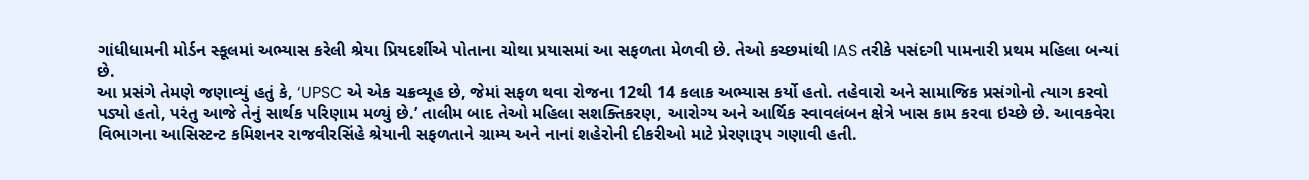ગાંધીધામની મોર્ડન સ્કૂલમાં અભ્યાસ કરેલી શ્રેયા પ્રિયદર્શીએ પોતાના ચોથા પ્રયાસમાં આ સફળતા મેળવી છે. તેઓ કચ્છમાંથી IAS તરીકે પસંદગી પામનારી પ્રથમ મહિલા બન્યાં છે.
આ પ્રસંગે તેમણે જણાવ્યું હતું કે, ‘UPSC એ એક ચક્રવ્યૂહ છે, જેમાં સફળ થવા રોજના 12થી 14 કલાક અભ્યાસ કર્યો હતો. તહેવારો અને સામાજિક પ્રસંગોનો ત્યાગ કરવો પડ્યો હતો, પરંતુ આજે તેનું સાર્થક પરિણામ મળ્યું છે.’ તાલીમ બાદ તેઓ મહિલા સશક્તિકરણ, આરોગ્ય અને આર્થિક સ્વાવલંબન ક્ષેત્રે ખાસ કામ કરવા ઇચ્છે છે. આવકવેરા વિભાગના આસિસ્ટન્ટ કમિશનર રાજવીરસિંહે શ્રેયાની સફળતાને ગ્રામ્ય અને નાનાં શહેરોની દીકરીઓ માટે પ્રેરણારૂપ ગણાવી હતી.